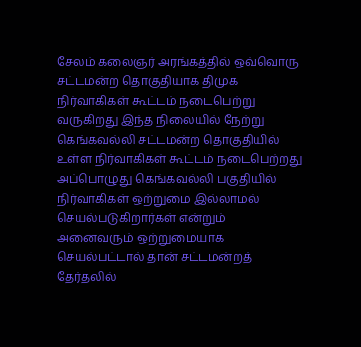சேலம் கலைஞர் அரங்கத்தில் ஒவ்வொரு சட்டமன்ற தொகுதியாக திமுக நிர்வாகிகள் கூட்டம் நடைபெற்று வருகிறது இந்த நிலையில் நேற்று கெங்கவல்லி சட்டமன்ற தொகுதியில் உள்ள நிர்வாகிகள் கூட்டம் நடைபெற்றது அப்பொழுது கெங்கவல்லி பகுதியில் நிர்வாகிகள் ஒற்றுமை இல்லாமல் செயல்படுகிறார்கள் என்றும் அனைவரும் ஒற்றுமையாக செயல்பட்டால் தான் சட்டமன்றத் தேர்தலில்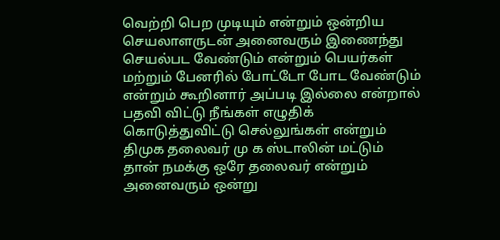வெற்றி பெற முடியும் என்றும் ஒன்றிய செயலாளருடன் அனைவரும் இணைந்து செயல்பட வேண்டும் என்றும் பெயர்கள் மற்றும் பேனரில் போட்டோ போட வேண்டும் என்றும் கூறினார் அப்படி இல்லை என்றால் பதவி விட்டு நீங்கள் எழுதிக் கொடுத்துவிட்டு செல்லுங்கள் என்றும் திமுக தலைவர் மு க ஸ்டாலின் மட்டும் தான் நமக்கு ஒரே தலைவர் என்றும் அனைவரும் ஒன்று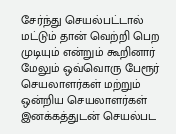சேர்ந்து செயல்பட்டால் மட்டும் தான் வெற்றி பெற முடியும் என்றும் கூறினார் மேலும் ஒவ்வொரு பேரூர் செயலாளர்கள் மற்றும் ஒன்றிய செயலாளர்கள் இனக்கத்துடன் செயல்பட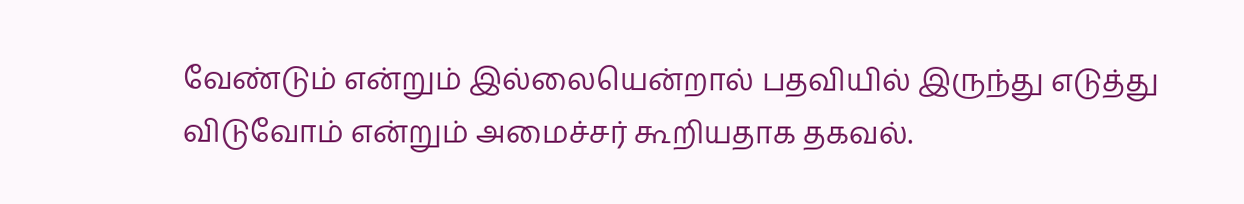வேண்டும் என்றும் இல்லையென்றால் பதவியில் இருந்து எடுத்து விடுவோம் என்றும் அமைச்சர் கூறியதாக தகவல்.